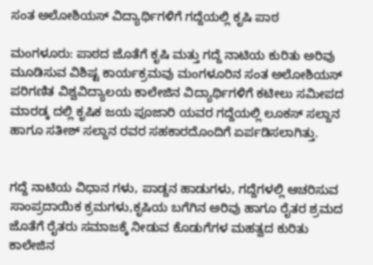ಸಂತ ಅಲೋಶಿಯಸ್ ವಿದ್ಯಾರ್ಥಿಗಳಿಗೆ ಗದ್ದೆಯಲ್ಲಿ ಕೃಷಿ ಪಾಠ

ಮಂಗಳೂರು: ಪಾಠದ ಜೊತೆಗೆ ಕೃಷಿ ಮತ್ತು ಗದ್ದೆ ನಾಟಿಯ ಕುರಿತು ಅರಿವು ಮೂಡಿಸುವ ವಿಶಿಷ್ಟ ಕಾರ್ಯಕ್ರಮವು ಮಂಗಳೂರಿನ ಸಂತ ಅಲೋಶಿಯಸ್ ಪರಿಗಣಿತ ವಿಶ್ವವಿದ್ಯಾಲಯ ಕಾಲೇಜಿನ ವಿದ್ಯಾರ್ಥಿಗಳಿಗೆ ಕಟೀಲು ಸಮೀಪದ ಮಾರಡ್ಕ ದಲ್ಲಿ ಕೃಷಿಕ ಜಯ ಪೂಜಾರಿ ಯವರ ಗದ್ದೆಯಲ್ಲಿ ಲೂಕಸ್ ಸಲ್ದಾನ ಹಾಗೂ ಸತೀಶ್ ಸಲ್ದಾನ ರವರ ಸಹಕಾರದೊಂದಿಗೆ ಏರ್ಪಡಿಸಲಾಗಿತ್ತು.


ಗದ್ದೆ ನಾಟಿಯ ವಿಧಾನ ಗಳು, ಪಾಡ್ದನ ಹಾಡುಗಳು, ಗದ್ದೆಗಳಲ್ಲಿ ಆಚರಿಸುವ ಸಾಂಪ್ರದಾಯಿಕ ಕ್ರಮಗಳು,ಕೃಷಿಯ ಬಗೆಗಿನ ಅರಿವು ಹಾಗೂ ರೈತರ ಶ್ರಮದ ಜೊತೆಗೆ ರೈತರು ಸಮಾಜಕ್ಕೆ ನೀಡುವ ಕೊಡುಗೆಗಳ ಮಹತ್ವದ ಕುರಿತು ಕಾಲೇಜಿನ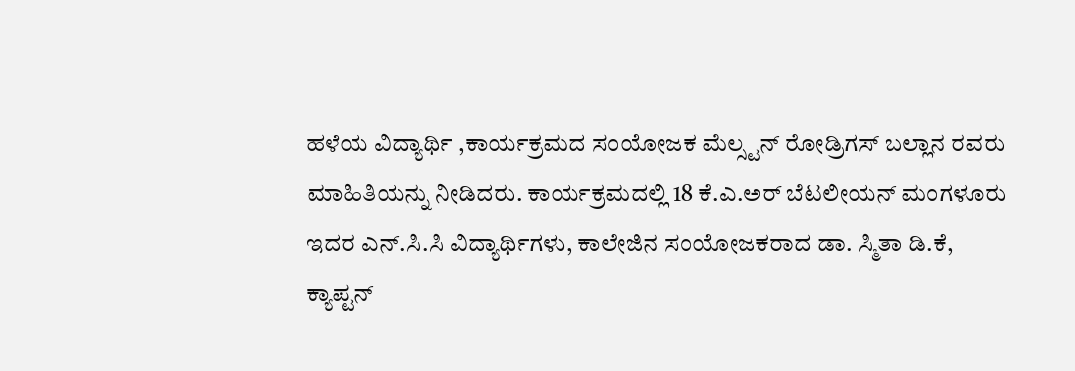ಹಳೆಯ ವಿದ್ಯಾರ್ಥಿ ,ಕಾರ್ಯಕ್ರಮದ ಸಂಯೋಜಕ ಮೆಲ್ಸ್ಟನ್ ರೋಡ್ರಿಗಸ್ ಬಲ್ಲಾನ ರವರು ಮಾಹಿತಿಯನ್ನು ನೀಡಿದರು‌. ಕಾರ್ಯಕ್ರಮದಲ್ಲಿ 18 ಕೆ.ಎ.ಅರ್ ಬೆಟಲೀಯನ್ ಮಂಗಳೂರು ಇದರ ಎನ್.ಸಿ.ಸಿ ವಿದ್ಯಾರ್ಥಿಗಳು, ಕಾಲೇಜಿನ ಸಂಯೋಜಕರಾದ ಡಾ. ಸ್ಮಿತಾ ಡಿ.ಕೆ, ಕ್ಯಾಪ್ಟನ್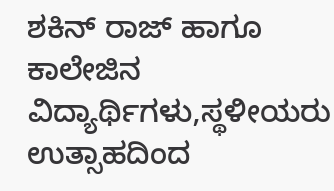ಶಕಿನ್ ರಾಜ್ ಹಾಗೂ ಕಾಲೇಜಿನ ವಿದ್ಯಾರ್ಥಿಗಳು,ಸ್ಥಳೀಯರು ಉತ್ಸಾಹದಿಂದ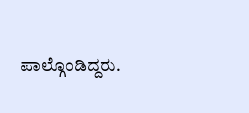ಪಾಲ್ಗೊಂಡಿದ್ದರು.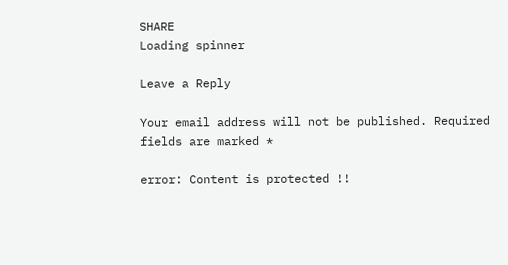SHARE
Loading spinner

Leave a Reply

Your email address will not be published. Required fields are marked *

error: Content is protected !!